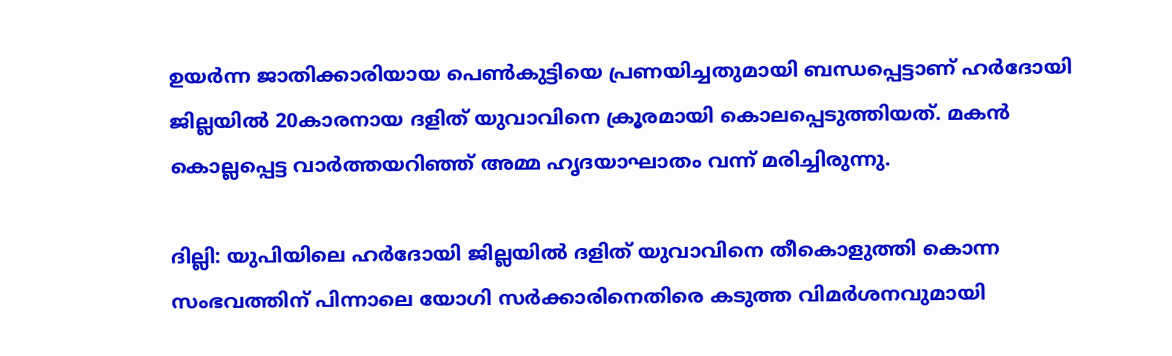ഉയർന്ന ജാതിക്കാരിയായ പെൺകുട്ടിയെ പ്രണയിച്ചതുമായി ബന്ധപ്പെട്ടാണ് ഹർദോയി ജില്ലയിൽ 20കാരനായ ദളിത് യുവാവിനെ ക്രൂരമായി കൊലപ്പെടുത്തിയത്. മകൻ കൊല്ലപ്പെട്ട വാർത്തയറിഞ്ഞ് അമ്മ ഹൃദയാഘാതം വന്ന് മരിച്ചിരുന്നു.

ദില്ലി: യുപിയിലെ ഹർദോയി ജില്ലയിൽ ദളിത് യുവാവിനെ തീകൊളുത്തി കൊന്ന സംഭവത്തിന് പിന്നാലെ യോഗി സർക്കാരിനെതിരെ കടുത്ത വിമർശനവുമായി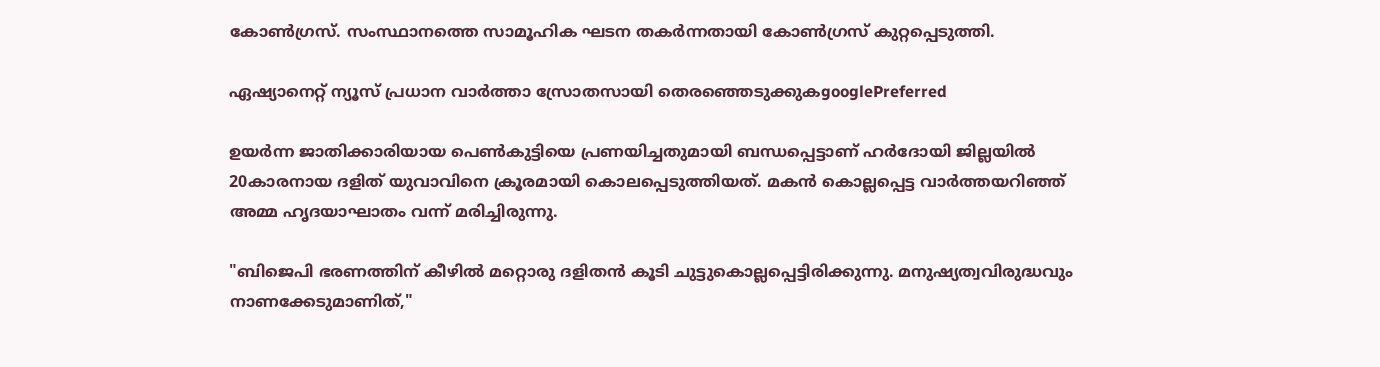കോൺഗ്രസ്. സംസ്ഥാനത്തെ സാമൂഹിക ഘടന തകർന്നതായി കോൺഗ്രസ് കുറ്റപ്പെടുത്തി.

ഏഷ്യാനെറ്റ് ന്യൂസ് പ്രധാന വാർത്താ സ്രോതസായി തെരഞ്ഞെടുക്കുകgooglePreferred

ഉയർന്ന ജാതിക്കാരിയായ പെൺകുട്ടിയെ പ്രണയിച്ചതുമായി ബന്ധപ്പെട്ടാണ് ഹർദോയി ജില്ലയിൽ 20കാരനായ ദളിത് യുവാവിനെ ക്രൂരമായി കൊലപ്പെടുത്തിയത്. മകൻ കൊല്ലപ്പെട്ട വാർത്തയറിഞ്ഞ് അമ്മ ഹൃദയാഘാതം വന്ന് മരിച്ചിരുന്നു.

"ബിജെപി ഭരണത്തിന് കീഴിൽ മറ്റൊരു ദളിതൻ കൂടി ചുട്ടുകൊല്ലപ്പെട്ടിരിക്കുന്നു. മനുഷ്യത്വവിരുദ്ധവും നാണക്കേടുമാണിത്,"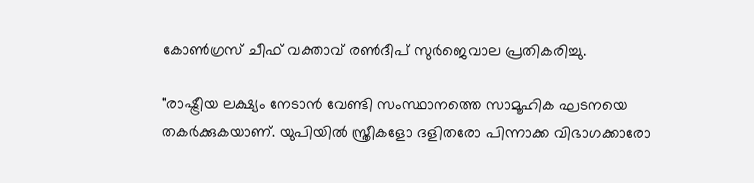കോൺഗ്രസ് ചീഫ് വക്താവ് രൺദീപ് സുർജെവാല പ്രതികരിച്ചു.

"രാഷ്ട്രീയ ലക്ഷ്യം നേടാൻ വേണ്ടി സംസ്ഥാനത്തെ സാമൂഹിക ഘടനയെ തകർക്കുകയാണ്. യുപിയിൽ സ്ത്രീകളോ ദളിതരോ പിന്നാക്ക വിഭാഗക്കാരോ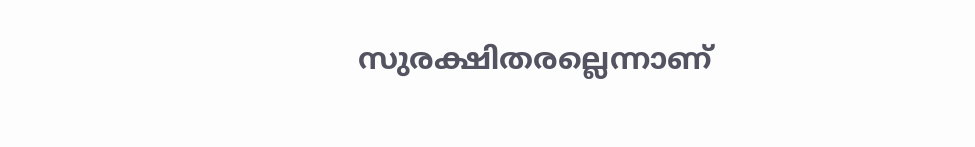സുരക്ഷിതരല്ലെന്നാണ്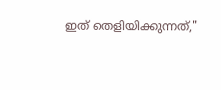ഇത് തെളിയിക്കുന്നത്,"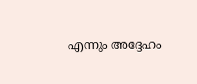എന്നും അദ്ദേഹം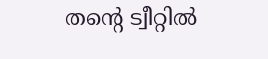തന്റെ ട്വീറ്റിൽ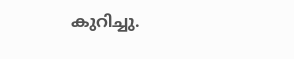കുറിച്ചു.